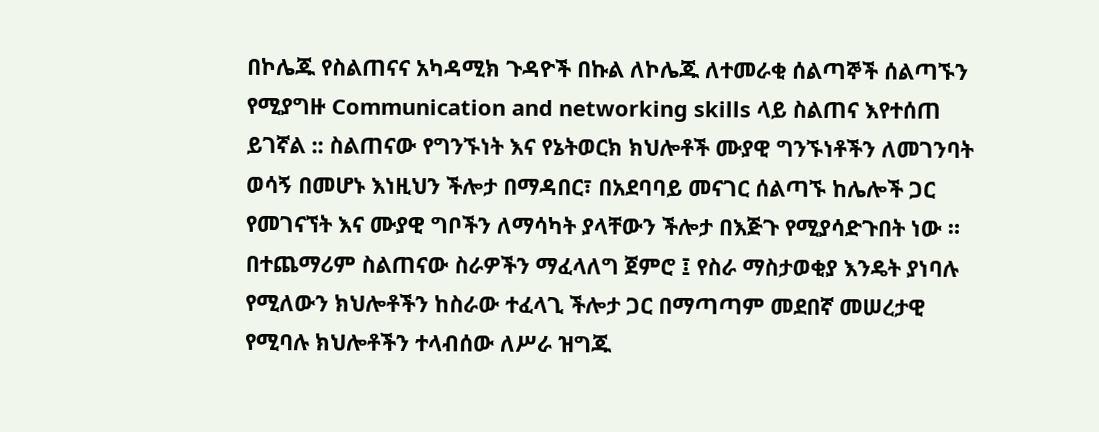በኮሌጁ የስልጠናና አካዳሚክ ጉዳዮች በኩል ለኮሌጁ ለተመራቂ ሰልጣኞች ሰልጣኙን የሚያግዙ Communication and networking skills ላይ ስልጠና እየተሰጠ ይገኛል :: ስልጠናው የግንኙነት እና የኔትወርክ ክህሎቶች ሙያዊ ግንኙነቶችን ለመገንባት ወሳኝ በመሆኑ እነዚህን ችሎታ በማዳበር፣ በአደባባይ መናገር ሰልጣኙ ከሌሎች ጋር የመገናኘት እና ሙያዊ ግቦችን ለማሳካት ያላቸውን ችሎታ በእጅጉ የሚያሳድጉበት ነው ። በተጨማሪም ስልጠናው ስራዎችን ማፈላለግ ጀምሮ ፤ የስራ ማስታወቂያ እንዴት ያነባሉ የሚለውን ክህሎቶችን ከስራው ተፈላጊ ችሎታ ጋር በማጣጣም መደበኛ መሠረታዊ የሚባሉ ክህሎቶችን ተላብሰው ለሥራ ዝግጁ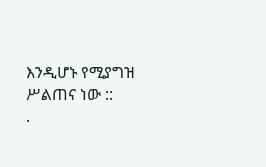እንዲሆኑ የሚያግዝ ሥልጠና ነው ::
.